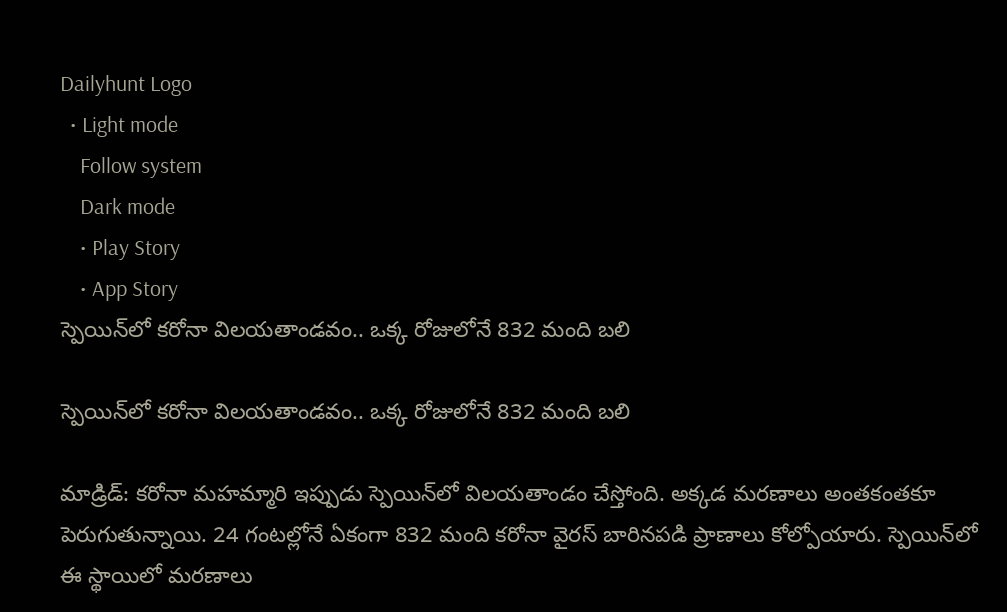Dailyhunt Logo
  • Light mode
    Follow system
    Dark mode
    • Play Story
    • App Story
స్పెయిన్‌లో కరోనా విలయతాండవం.. ఒక్క రోజులోనే 832 మంది బలి

స్పెయిన్‌లో కరోనా విలయతాండవం.. ఒక్క రోజులోనే 832 మంది బలి

మాడ్రిడ్: కరోనా మహమ్మారి ఇప్పుడు స్పెయిన్‌లో విలయతాండం చేస్తోంది. అక్కడ మరణాలు అంతకంతకూ పెరుగుతున్నాయి. 24 గంటల్లోనే ఏకంగా 832 మంది కరోనా వైరస్ బారినపడి ప్రాణాలు కోల్పోయారు. స్పెయిన్‌లో ఈ స్థాయిలో మరణాలు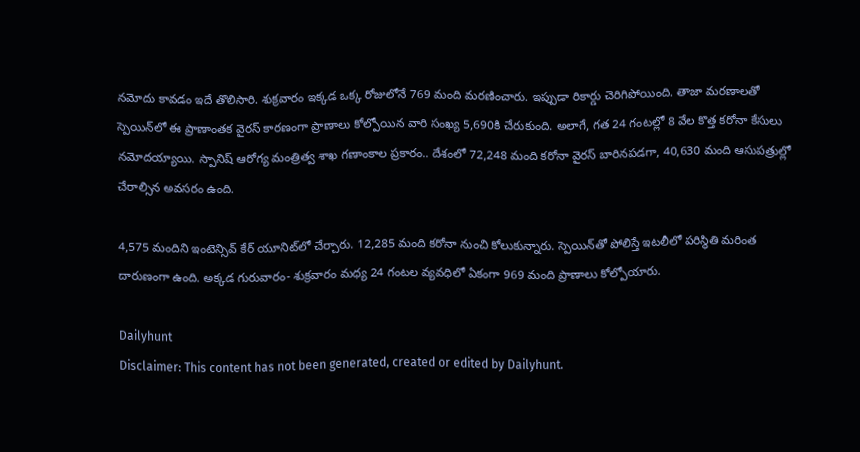నమోదు కావడం ఇదే తొలిసారి. శుక్రవారం ఇక్కడ ఒక్క రోజులోనే 769 మంది మరణించారు. ఇప్పుడా రికార్డు చెరిగిపోయింది. తాజా మరణాలతో స్పెయిన్‌లో ఈ ప్రాణాంతక వైరస్ కారణంగా ప్రాణాలు కోల్పోయిన వారి సంఖ్య 5,690కి చేరుకుంది. అలాగే, గత 24 గంటల్లో 8 వేల కొత్త కరోనా కేసులు నమోదయ్యాయి. స్పానిష్ ఆరోగ్య మంత్రిత్వ శాఖ గణాంకాల ప్రకారం.. దేశంలో 72,248 మంది కరోనా వైరస్ బారినపడగా, 40,630 మంది ఆసుపత్రుల్లో చేరాల్సిన అవసరం ఉంది.

4,575 మందిని ఇంటెన్సివ్ కేర్‌ యూనిట్‌లో చేర్చారు. 12,285 మంది కరోనా నుంచి కోలుకున్నారు. స్పెయిన్‌తో పోలిస్తే ఇటలీలో పరిస్థితి మరింత దారుణంగా ఉంది. అక్కడ గురువారం- శుక్రవారం మధ్య 24 గంటల వ్యవధిలో ఏకంగా 969 మంది ప్రాణాలు కోల్పోయారు.

Dailyhunt
Disclaimer: This content has not been generated, created or edited by Dailyhunt.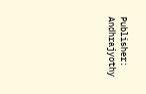Publisher: Andhrajyothy